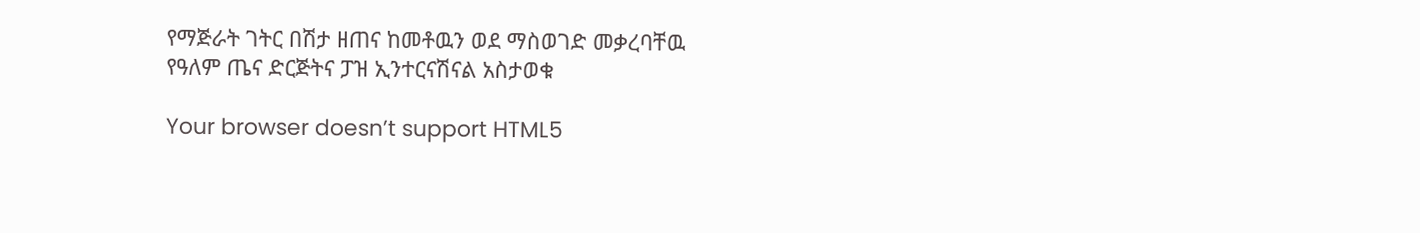የማጅራት ገትር በሽታ ዘጠና ከመቶዉን ወደ ማስወገድ መቃረባቸዉ የዓለም ጤና ድርጅትና ፓዝ ኢንተርናሽናል አስታወቁ

Your browser doesn’t support HTML5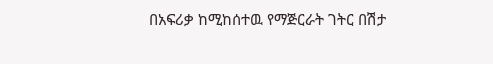በአፍሪቃ ከሚከሰተዉ የማጅርራት ገትር በሽታ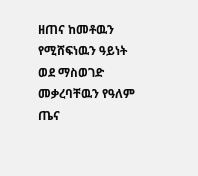ዘጠና ከመቶዉን የሚሸፍነዉን ዓይነት ወደ ማስወገድ መቃረባቸዉን የዓለም ጤና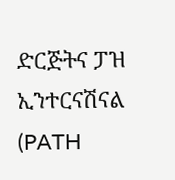ድርጅትና ፓዝ ኢንተርናሽናል (PATH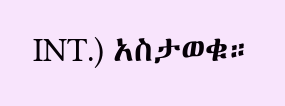INT.) አስታወቁ።